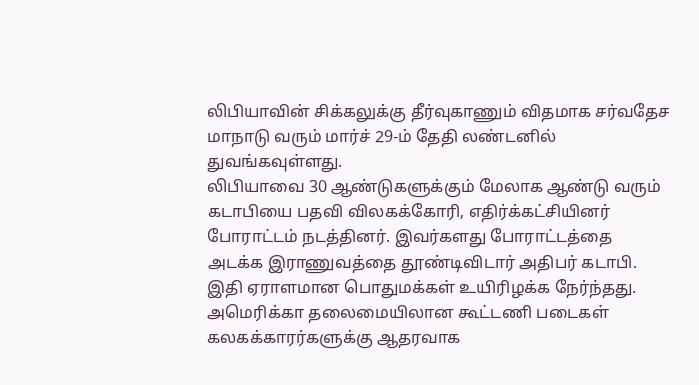லிபியாவின் சிக்கலுக்கு தீர்வுகாணும் விதமாக சர்வதேச மாநாடு வரும் மார்ச் 29-ம் தேதி லண்டனில் துவங்கவுள்ளது.
லிபியாவை 30 ஆண்டுகளுக்கும் மேலாக ஆண்டு வரும் கடாபியை பதவி விலகக்கோரி, எதிர்க்கட்சியினர் போராட்டம் நடத்தினர். இவர்களது போராட்டத்தை அடக்க இராணுவத்தை தூண்டிவிடார் அதிபர் கடாபி. இதி ஏராளமான பொதுமக்கள் உயிரிழக்க நேர்ந்தது. அமெரிக்கா தலைமையிலான கூட்டணி படைகள் கலகக்காரர்களுக்கு ஆதரவாக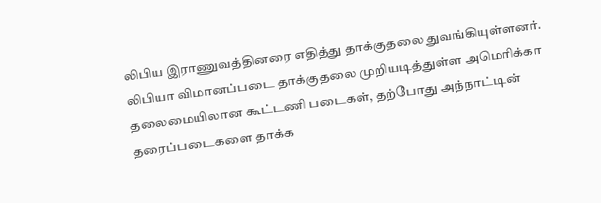லிபிய இராணுவத்தினரை எதித்து தாக்குதலை துவங்கியுள்ளனர்.
லிபியா விமானப்படை தாக்குதலை முறியடித்துள்ள அமெரிக்கா தலைமையிலான கூட்டணி படைகள், தற்போது அந்நாட்டின் தரைப்படைகளை தாக்க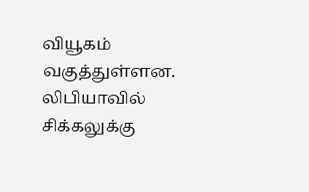வியூகம் வகுத்துள்ளன.
லிபியாவில் சிக்கலுக்கு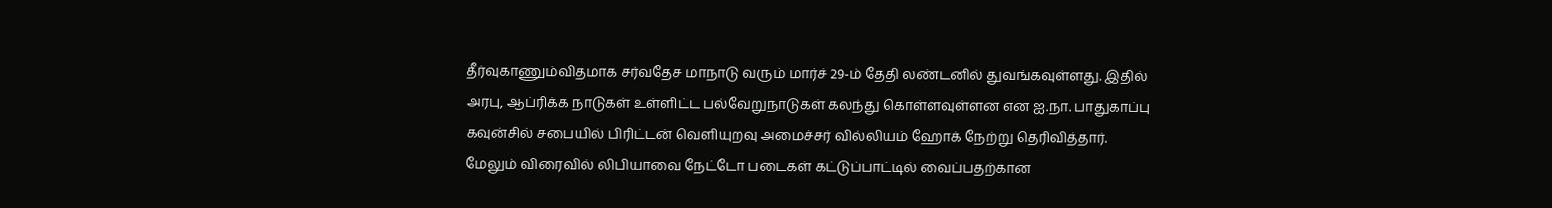தீர்வுகாணும்விதமாக சர்வதேச மாநாடு வரும் மார்ச் 29-ம் தேதி லண்டனில் துவங்கவுள்ளது. இதில் அரபு, ஆப்ரிக்க நாடுகள் உள்ளிட்ட பல்வேறுநாடுகள் கலந்து கொள்ளவுள்ளன என ஐ.நா. பாதுகாப்பு கவுன்சில் சபையில் பிரிட்டன் வெளியுறவு அமைச்சர் வில்லியம் ஹோக் நேற்று தெரிவித்தார்.
மேலும் விரைவில் லிபியாவை நேட்டோ படைகள் கட்டுப்பாட்டில் வைப்பதற்கான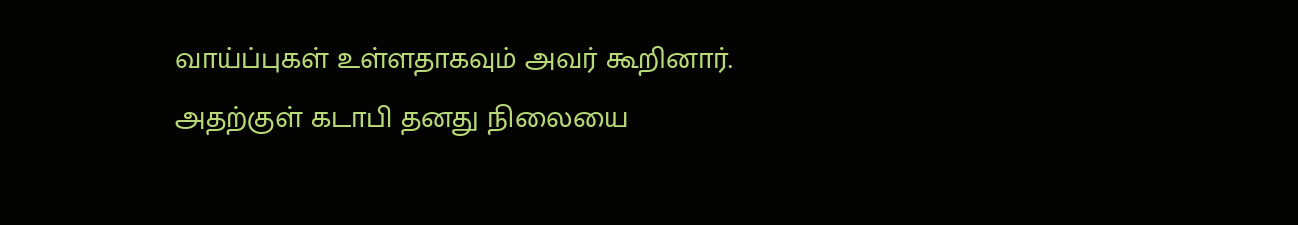வாய்ப்புகள் உள்ளதாகவும் அவர் கூறினார். அதற்குள் கடாபி தனது நிலையை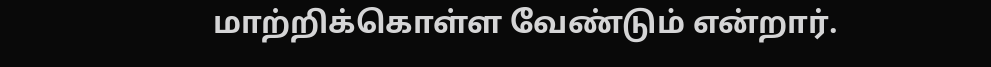மாற்றிக்கொள்ள வேண்டும் என்றார்.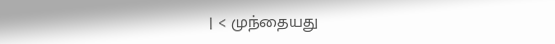| < முந்தையது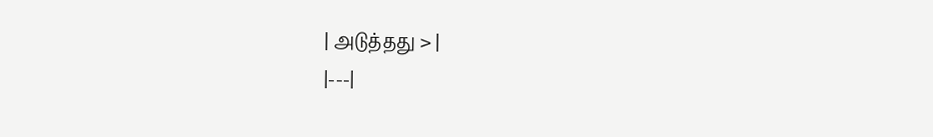| அடுத்தது > |
|---|